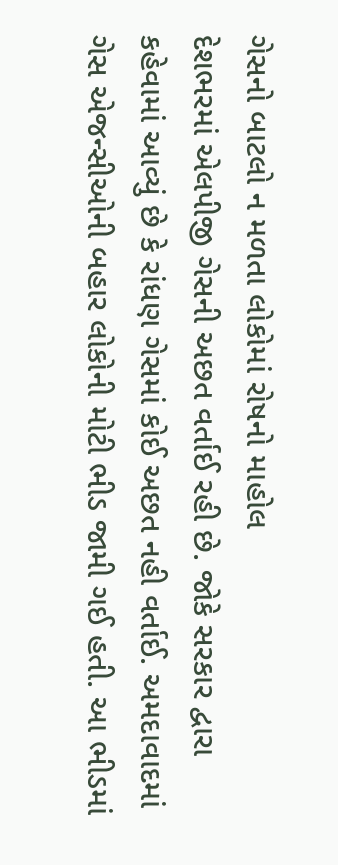ગેસનો બાટલો ન મળતા લોકોમાં રોષનો માહોલ
દેશભરમાં એલપીજી ગેસની અછત વર્તાઈ રહી છે. જોકે સરકાર દ્વારા કહેવામાં આવ્યું છે કે રાંધણ ગેસમાં કોઈ અછત નહી વર્તાઈ. અમદાવાદમાં ગેસ એજન્સીઓની બહાર લોકોની મોટી ભીડ જામી ગઈ હતી. આ ભીડમાં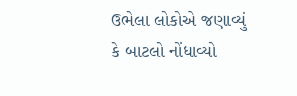ઉભેલા લોકોએ જણાવ્યું કે બાટલો નોંધાવ્યો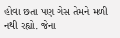હોવા છતા પણ ગેસ તેમને મળી નથી રહ્યો. જેના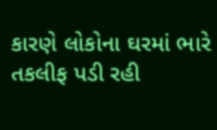કારણે લોકોના ઘરમાં ભારે તકલીફ પડી રહી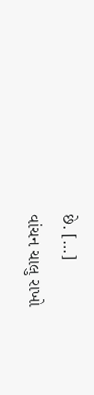છે. […]
વાંચન ચાલુ રાખો